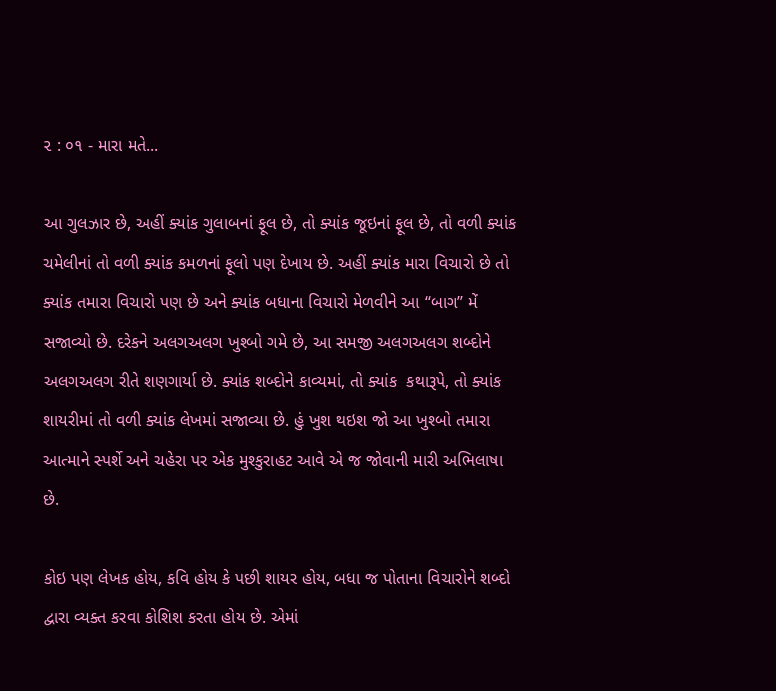૨ : ૦૧ - મારા મતે...

આ ગુલઝાર છે, અહીં ક્યાંક ગુલાબનાં ફૂલ છે, તો ક્યાંક જૂઇનાં ફૂલ છે, તો વળી ક્યાંક ચમેલીનાં તો વળી ક્યાંક કમળનાં ફૂલો પણ દેખાય છે. અહીં ક્યાંક મારા વિચારો છે તો ક્યાંક તમારા વિચારો પણ છે અને ક્યાંક બધાના વિચારો મેળવીને આ ‘‘બાગ’’ મેં સજાવ્યો છે. દરેકને અલગઅલગ ખુશ્બો ગમે છે, આ સમજી અલગઅલગ શબ્દોને અલગઅલગ રીતે શણગાર્યા છે. ક્યાંક શબ્દોને કાવ્યમાં, તો ક્યાંક  કથારૂપે, તો ક્યાંક શાયરીમાં તો વળી ક્યાંક લેખમાં સજાવ્યા છે. હું ખુશ થઇશ જો આ ખુશ્બો તમારા આત્માને સ્પર્શે અને ચહેરા પર એક મુશ્કુરાહટ આવે એ જ જોવાની મારી અભિલાષા છે.

કોઇ પણ લેખક હોય, કવિ હોય કે પછી શાયર હોય, બધા જ પોતાના વિચારોને શબ્દો દ્વારા વ્યક્ત કરવા કોશિશ કરતા હોય છે. એમાં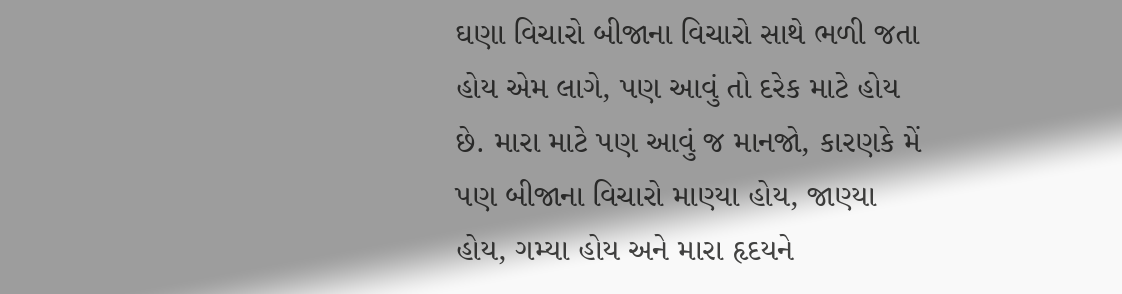ઘણા વિચારો બીજાના વિચારો સાથે ભળી જતા હોય એમ લાગે, પણ આવું તો દરેક માટે હોય છે. મારા માટે પણ આવું જ માનજો, કારણકે મેં પણ બીજાના વિચારો માણ્યા હોય, જાણ્યા હોય, ગમ્યા હોય અને મારા હૃદયને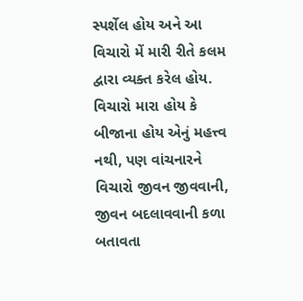સ્પર્શેલ હોય અને આ વિચારો મેં મારી રીતે કલમ દ્વારા વ્યક્ત કરેલ હોય. વિચારો મારા હોય કે બીજાના હોય એનું મહત્ત્વ નથી, પણ વાંચનારને વિચારો જીવન જીવવાની, જીવન બદલાવવાની કળા બતાવતા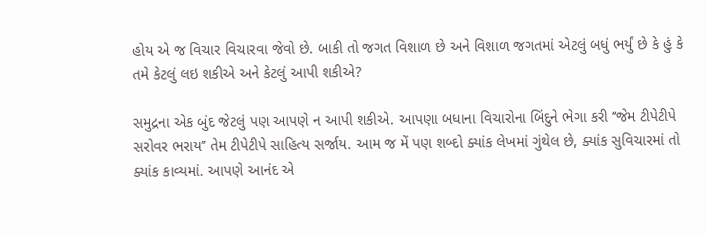હોય એ જ વિચાર વિચારવા જેવો છે. બાકી તો જગત વિશાળ છે અને વિશાળ જગતમાં એટલું બધું ભર્યું છે કે હું કે તમે કેટલું લઇ શકીએ અને કેટલું આપી શકીએ?

સમુદ્રના એક બુંદ જેટલું પણ આપણે ન આપી શકીએ. આપણા બધાના વિચારોના બિંદુને ભેગા કરી ‘‘જેમ ટીપેટીપે સરોવર ભરાય’’ તેમ ટીપેટીપે સાહિત્ય સર્જાય. આમ જ મેં પણ શબ્દો ક્યાંક લેખમાં ગુંથેલ છે, ક્યાંક સુવિચારમાં તો ક્યાંક કાવ્યમાં. આપણે આનંદ એ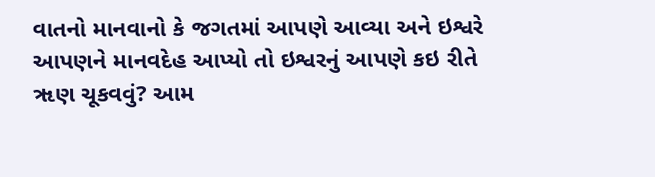વાતનો માનવાનો કે જગતમાં આપણે આવ્યા અને ઇશ્વરે આપણને માનવદેહ આપ્યો તો ઇશ્વરનું આપણે કઇ રીતે ૠણ ચૂકવવું? આમ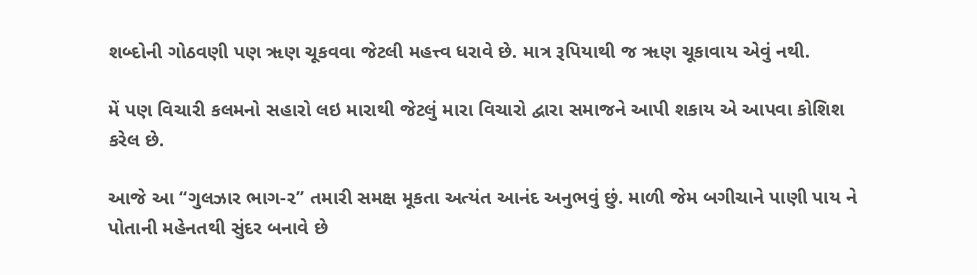શબ્દોની ગોઠવણી પણ ૠણ ચૂકવવા જેટલી મહત્ત્વ ધરાવે છે. માત્ર રૂપિયાથી જ ૠણ ચૂકાવાય એવું નથી.

મેં પણ વિચારી કલમનો સહારો લઇ મારાથી જેટલું મારા વિચારો દ્વારા સમાજને આપી શકાય એ આપવા કોશિશ કરેલ છે.

આજે આ ‘‘ગુલઝાર ભાગ-૨’’ તમારી સમક્ષ મૂકતા અત્યંત આનંદ અનુભવું છું. માળી જેમ બગીચાને પાણી પાય ને પોતાની મહેનતથી સુંદર બનાવે છે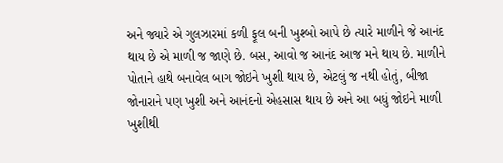અને જ્યારે એ ગુલઝારમાં કળી ફૂલ બની ખુશ્બો આપે છે ત્યારે માળીને જે આનંદ થાય છે એ માળી જ જાણે છે. બસ, આવો જ આનંદ આજ મને થાય છે. માળીને પોતાને હાથે બનાવેલ બાગ જોઇને ખુશી થાય છે, એટલું જ નથી હોતું, બીજા
જોનારાને પણ ખુશી અને આનંદનો એહસાસ થાય છે અને આ બધું જોઇને માળી ખુશીથી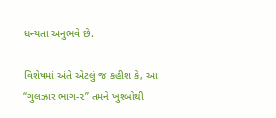ધન્યતા અનુભવે છે.

વિશેષમાં અંતે એટલું જ કહીશ કે, આ ‘‘ગુલઝાર ભાગ-૨’’ તમને ખુશ્બોથી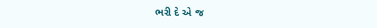ભરી દે એ જ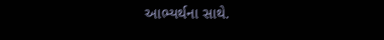આભ્યર્થના સાથે.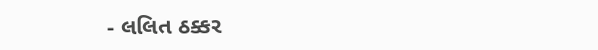- લલિત ઠક્કર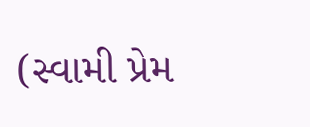(સ્વામી પ્રેમ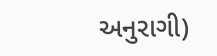અનુરાગી)